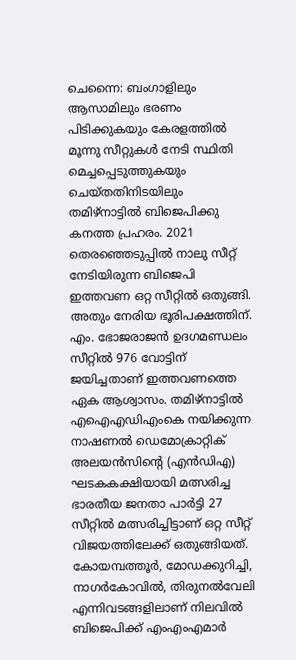ചെന്നൈ: ബംഗാളിലും ആസാമിലും ഭരണം പിടിക്കുകയും കേരളത്തിൽ മൂന്നു സീറ്റുകൾ നേടി സ്ഥിതി മെച്ചപ്പെടുത്തുകയും ചെയ്തതിനിടയിലും തമിഴ്നാട്ടിൽ ബിജെപിക്കു കനത്ത പ്രഹരം. 2021 തെരഞ്ഞെടുപ്പിൽ നാലു സീറ്റ് നേടിയിരുന്ന ബിജെപി ഇത്തവണ ഒറ്റ സീറ്റിൽ ഒതുങ്ങി. അതും നേരിയ ഭൂരിപക്ഷത്തിന്.
എം. ഭോജരാജൻ ഉദഗമണ്ഡലം സീറ്റിൽ 976 വോട്ടിന് ജയിച്ചതാണ് ഇത്തവണത്തെ ഏക ആശ്വാസം. തമിഴ്നാട്ടിൽ എഐഎഡിഎംകെ നയിക്കുന്ന നാഷണൽ ഡെമോക്രാറ്റിക് അലയൻസിന്റെ (എൻഡിഎ) ഘടകകക്ഷിയായി മത്സരിച്ച ഭാരതീയ ജനതാ പാർട്ടി 27 സീറ്റിൽ മത്സരിച്ചിട്ടാണ് ഒറ്റ സീറ്റ് വിജയത്തിലേക്ക് ഒതുങ്ങിയത്.
കോയമ്പത്തൂർ, മോഡക്കുറിച്ചി, നാഗർകോവിൽ, തിരുനൽവേലി എന്നിവടങ്ങളിലാണ് നിലവിൽ ബിജെപിക്ക് എംഎംഎമാർ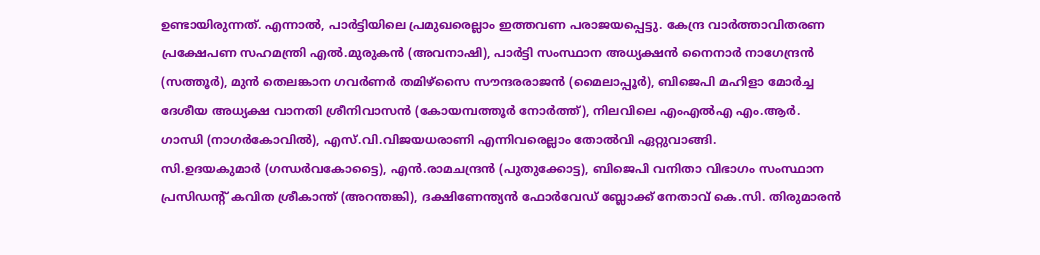ഉണ്ടായിരുന്നത്. എന്നാൽ, പാർട്ടിയിലെ പ്രമുഖരെല്ലാം ഇത്തവണ പരാജയപ്പെട്ടു. കേന്ദ്ര വാർത്താവിതരണ പ്രക്ഷേപണ സഹമന്ത്രി എൽ.മുരുകൻ (അവനാഷി), പാർട്ടി സംസ്ഥാന അധ്യക്ഷൻ നൈനാർ നാഗേന്ദ്രൻ (സത്തൂർ), മുൻ തെലങ്കാന ഗവർണർ തമിഴ്സൈ സൗന്ദരരാജൻ (മൈലാപ്പൂർ), ബിജെപി മഹിളാ മോർച്ച ദേശീയ അധ്യക്ഷ വാനതി ശ്രീനിവാസൻ (കോയമ്പത്തൂർ നോർത്ത്), നിലവിലെ എംഎൽഎ എം.ആർ. ഗാന്ധി (നാഗർകോവിൽ), എസ്.വി.വിജയധരാണി എന്നിവരെല്ലാം തോൽവി ഏറ്റുവാങ്ങി.
സി.ഉദയകുമാർ (ഗന്ധർവകോട്ടൈ), എൻ.രാമചന്ദ്രൻ (പുതുക്കോട്ട), ബിജെപി വനിതാ വിഭാഗം സംസ്ഥാന പ്രസിഡന്റ് കവിത ശ്രീകാന്ത് (അറന്തങ്കി), ദക്ഷിണേന്ത്യൻ ഫോർവേഡ് ബ്ലോക്ക് നേതാവ് കെ.സി. തിരുമാരൻ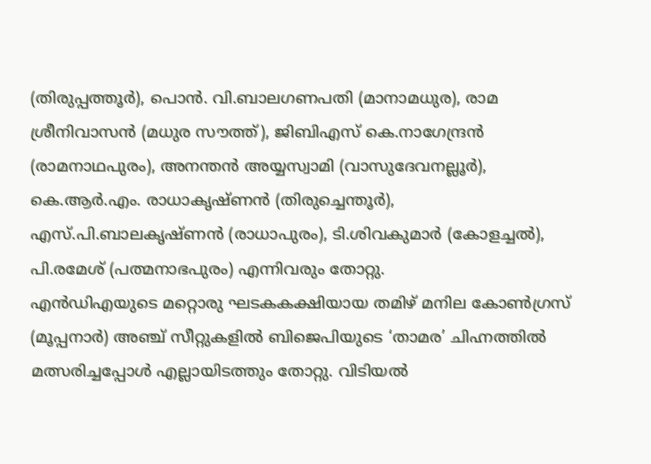(തിരുപ്പത്തൂർ), പൊൻ. വി.ബാലഗണപതി (മാനാമധുര), രാമ ശ്രീനിവാസൻ (മധുര സൗത്ത്), ജിബിഎസ് കെ.നാഗേന്ദ്രൻ (രാമനാഥപുരം), അനന്തൻ അയ്യസ്വാമി (വാസുദേവനല്ലൂർ), കെ.ആർ.എം. രാധാകൃഷ്ണൻ (തിരുച്ചെന്തൂർ), എസ്.പി.ബാലകൃഷ്ണൻ (രാധാപുരം), ടി.ശിവകുമാർ (കോളച്ചൽ), പി.രമേശ് (പത്മനാഭപുരം) എന്നിവരും തോറ്റു.
എൻഡിഎയുടെ മറ്റൊരു ഘടകകക്ഷിയായ തമിഴ് മനില കോൺഗ്രസ് (മൂപ്പനാർ) അഞ്ച് സീറ്റുകളിൽ ബിജെപിയുടെ ‘താമര’ ചിഹ്നത്തിൽ മത്സരിച്ചപ്പോൾ എല്ലായിടത്തും തോറ്റു. വിടിയൽ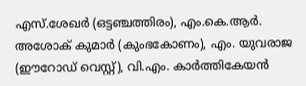എസ്.ശേഖർ (ഒട്ടഞ്ചത്തിരം), എം.കെ.ആർ. അശോക് കുമാർ (കുംഭകോണം), എം. യുവരാജ (ഈറോഡ് വെസ്റ്റ്), വി.എം. കാർത്തികേയൻ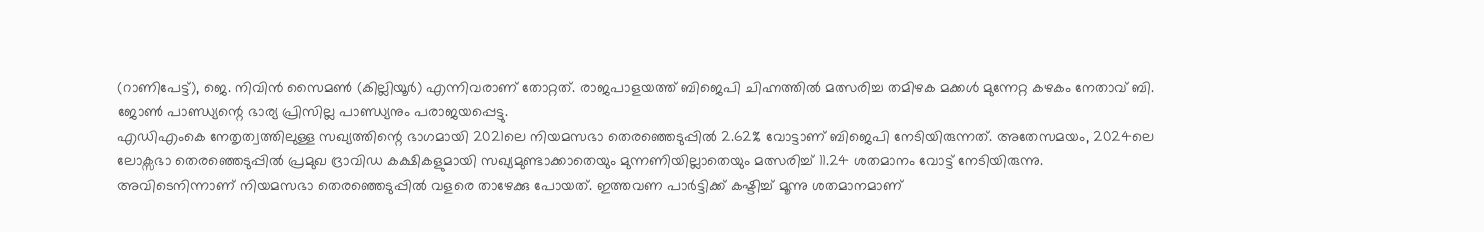(റാണിപേട്ട്), ജെ. നിവിൻ സൈമൺ (കില്ലിയൂർ) എന്നിവരാണ് തോറ്റത്. രാജപാളയത്ത് ബിജെപി ചിഹ്നത്തിൽ മത്സരിച്ച തമിഴക മക്കൾ മുന്നേറ്റ കഴകം നേതാവ് ബി. ജോൺ പാണ്ഡ്യന്റെ ഭാര്യ പ്രിസില്ല പാണ്ഡ്യനും പരാജയപ്പെട്ടു.
എഡിഎംകെ നേതൃത്വത്തിലുള്ള സഖ്യത്തിന്റെ ഭാഗമായി 2021ലെ നിയമസഭാ തെരഞ്ഞെടുപ്പിൽ 2.62% വോട്ടാണ് ബിജെപി നേടിയിരുന്നത്. അതേസമയം, 2024ലെ ലോക്സഭാ തെരഞ്ഞെടുപ്പിൽ പ്രമുഖ ദ്രാവിഡ കക്ഷികളുമായി സഖ്യമുണ്ടാക്കാതെയും മുന്നണിയില്ലാതെയും മത്സരിച്ച് 11.24 ശതമാനം വോട്ട് നേടിയിരുന്നു.
അവിടെനിന്നാണ് നിയമസഭാ തെരഞ്ഞെടുപ്പിൽ വളരെ താഴേക്കു പോയത്. ഇത്തവണ പാർട്ടിക്ക് കഷ്ടിച്ച് മൂന്നു ശതമാനമാണ്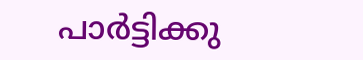പാർട്ടിക്കു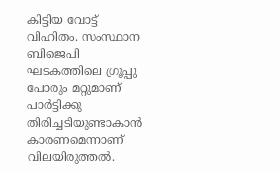കിട്ടിയ വോട്ട് വിഹിതം. സംസ്ഥാന ബിജെപി ഘടകത്തിലെ ഗ്രൂപ്പു പോരും മറ്റുമാണ് പാർട്ടിക്കു തിരിച്ചടിയുണ്ടാകാൻ കാരണമെന്നാണ് വിലയിരുത്തൽ.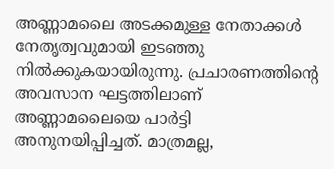അണ്ണാമലൈ അടക്കമുള്ള നേതാക്കൾ നേതൃത്വവുമായി ഇടഞ്ഞു നിൽക്കുകയായിരുന്നു. പ്രചാരണത്തിന്റെ അവസാന ഘട്ടത്തിലാണ് അണ്ണാമലൈയെ പാർട്ടി അനുനയിപ്പിച്ചത്. മാത്രമല്ല,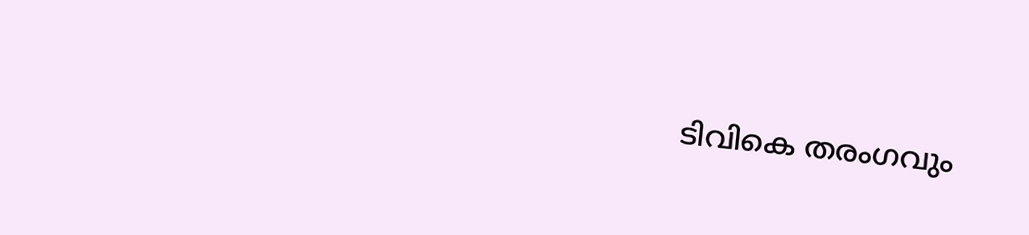ടിവികെ തരംഗവും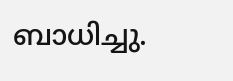ബാധിച്ചു.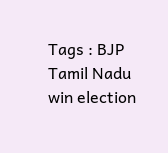Tags : BJP Tamil Nadu win election